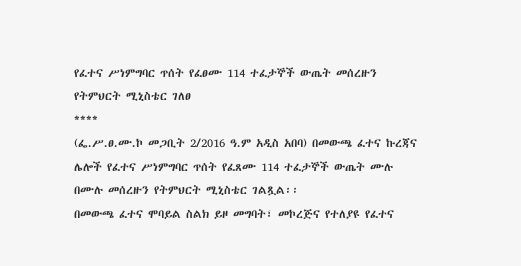የፈተና ሥነምግባር ጥሰት የፈፀሙ 114 ተፈታኞች ውጤት መሰረዙን የትምህርት ሚኒስቴር ገለፀ
****
(ፌ.ሥ.ፀ.ሙ.ኮ መጋቢት 2/2016 ዓ.ም አዲስ አበባ) በመውጫ ፈተና ኩረጃና ሌሎች የፈተና ሥነምግባር ጥሰት የፈጸሙ 114 ተፈታኞች ውጤት ሙሉ በሙሉ መሰረዙን የትምህርት ሚኒስቴር ገልጿል፡፡
በመውጫ ፈተና ሞባይል ስልክ ይዞ መግባት፣ መኮረጅና የተለያዩ የፈተና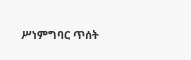ሥነምግባር ጥሰት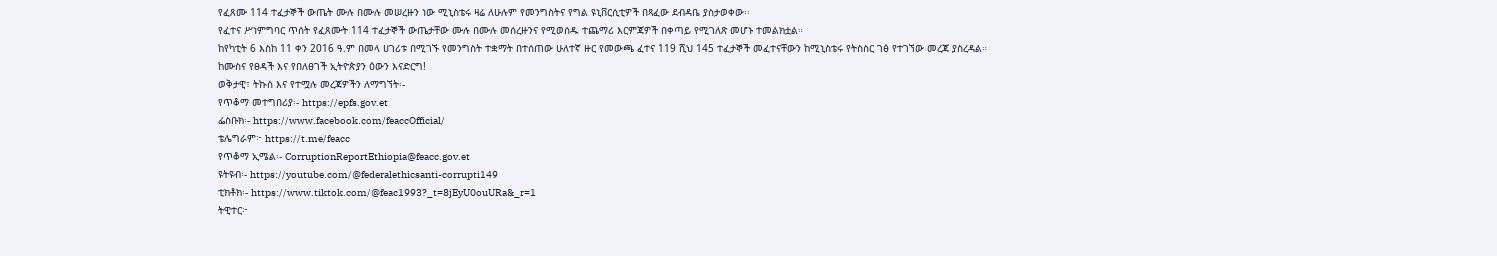የፈጸሙ 114 ተፈታኞች ውጤት ሙሉ በሙሉ መሠረዙን ነው ሚኒስቴሩ ዛሬ ለሁሉም የመንግስትና የግል ዩኒቨርሲቲዎች በጻፈው ደብዳቤ ያስታወቀው፡፡
የፈተና ሥነምግባር ጥሰት የፈጸሙት 114 ተፈታኞች ውጤታቸው ሙሉ በሙሉ መሰረዙንና የሚወሰዱ ተጨማሪ እርምጃዎች በቀጣይ የሚገለጽ መሆኑ ተመልክቷል።
ከየካቲት 6 እስከ 11 ቀን 2016 ዓ.ም በመላ ሀገሪቱ በሚገኙ የመንግስት ተቋማት በተሰጠው ሁለተኛ ዙር የመውጫ ፈተና 119 ሺህ 145 ተፈታኞች መፈተናቸውን ከሚኒስቴሩ የትስስር ገፅ የተገኘው መረጃ ያስረዳል።
ከሙስና የፀዳች እና የበለፀገች ኢትዮጵያን ዕውን እናድርግ!
ወቅታዊ፣ ትኩስ እና የተሟሉ መረጃዎችን ለማግኘት፡-
የጥቆማ መተግበሪያ፡- https://epfs.gov.et
ፌስቡክ፡- https://www.facebook.com/feaccOfficial/
ቴሌግራም፦ https://t.me/feacc
የጥቆማ ኢሜል፡- CorruptionReportEthiopia@feacc.gov.et
ዩትዩብ፡- https://youtube.com/@federalethicsanti-corrupti149
ቲክቶክ፡- https://www.tiktok.com/@feac1993?_t=8jEyU0ouURa&_r=1
ትዊተር፦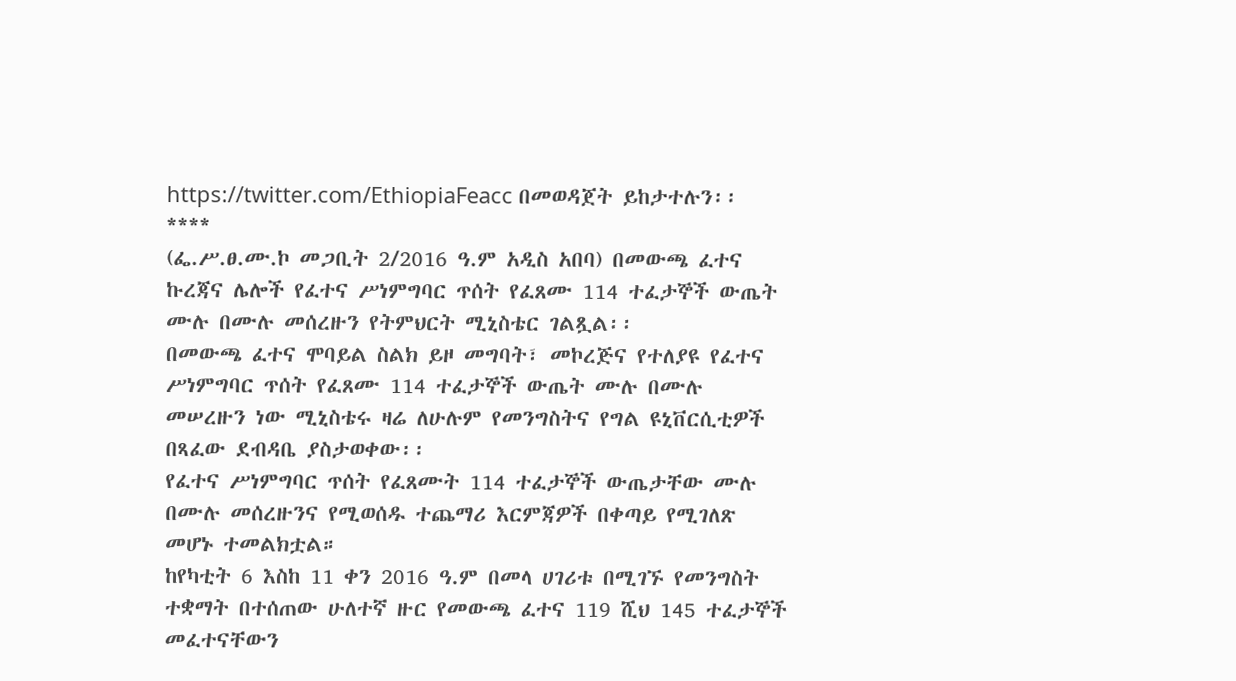https://twitter.com/EthiopiaFeacc በመወዳጀት ይከታተሉን፡፡
****
(ፌ.ሥ.ፀ.ሙ.ኮ መጋቢት 2/2016 ዓ.ም አዲስ አበባ) በመውጫ ፈተና ኩረጃና ሌሎች የፈተና ሥነምግባር ጥሰት የፈጸሙ 114 ተፈታኞች ውጤት ሙሉ በሙሉ መሰረዙን የትምህርት ሚኒስቴር ገልጿል፡፡
በመውጫ ፈተና ሞባይል ስልክ ይዞ መግባት፣ መኮረጅና የተለያዩ የፈተና ሥነምግባር ጥሰት የፈጸሙ 114 ተፈታኞች ውጤት ሙሉ በሙሉ መሠረዙን ነው ሚኒስቴሩ ዛሬ ለሁሉም የመንግስትና የግል ዩኒቨርሲቲዎች በጻፈው ደብዳቤ ያስታወቀው፡፡
የፈተና ሥነምግባር ጥሰት የፈጸሙት 114 ተፈታኞች ውጤታቸው ሙሉ በሙሉ መሰረዙንና የሚወሰዱ ተጨማሪ እርምጃዎች በቀጣይ የሚገለጽ መሆኑ ተመልክቷል።
ከየካቲት 6 እስከ 11 ቀን 2016 ዓ.ም በመላ ሀገሪቱ በሚገኙ የመንግስት ተቋማት በተሰጠው ሁለተኛ ዙር የመውጫ ፈተና 119 ሺህ 145 ተፈታኞች መፈተናቸውን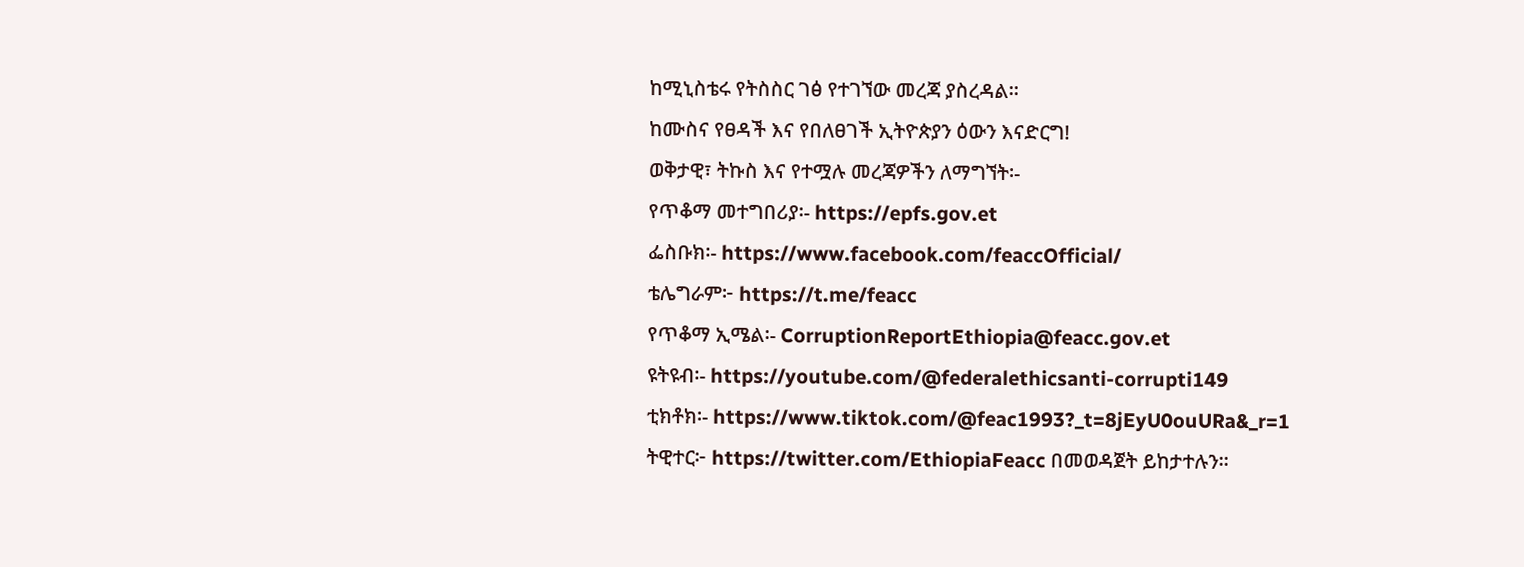ከሚኒስቴሩ የትስስር ገፅ የተገኘው መረጃ ያስረዳል።
ከሙስና የፀዳች እና የበለፀገች ኢትዮጵያን ዕውን እናድርግ!
ወቅታዊ፣ ትኩስ እና የተሟሉ መረጃዎችን ለማግኘት፡-
የጥቆማ መተግበሪያ፡- https://epfs.gov.et
ፌስቡክ፡- https://www.facebook.com/feaccOfficial/
ቴሌግራም፦ https://t.me/feacc
የጥቆማ ኢሜል፡- CorruptionReportEthiopia@feacc.gov.et
ዩትዩብ፡- https://youtube.com/@federalethicsanti-corrupti149
ቲክቶክ፡- https://www.tiktok.com/@feac1993?_t=8jEyU0ouURa&_r=1
ትዊተር፦ https://twitter.com/EthiopiaFeacc በመወዳጀት ይከታተሉን፡፡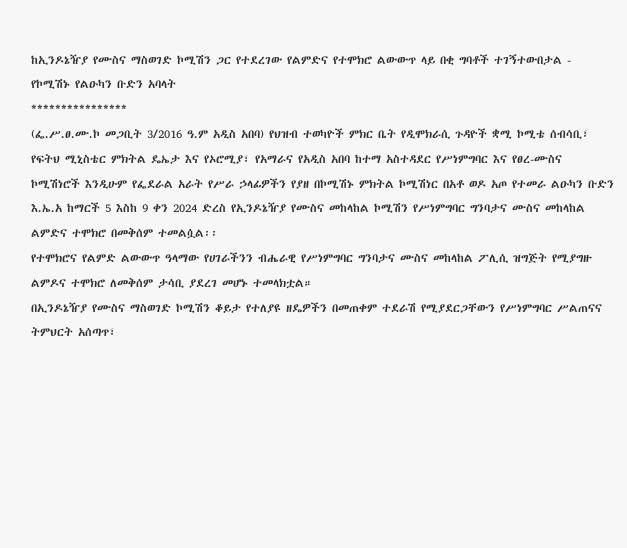ከኢንዶኔዥያ የሙስና ማስወገድ ኮሚሽን ጋር የተደረገው የልምድና የተሞክሮ ልውውጥ ላይ በቂ ግባቶች ተገኝተውበታል - የኮሚሽኑ የልዑካን ቡድን አባላት
****************
(ፌ.ሥ.ፀ.ሙ.ኮ መጋቢት 3/2016 ዓ.ም አዲስ አበባ) የህዝብ ተወካዮች ምክር ቤት የዲሞክራሲ ጉዳዮች ቋሚ ኮሚቴ ሰብሳቢ፣ የፍትህ ሚኒስቴር ምክትል ዴኤታ እና የኦሮሚያ፣ የአማራና የአዲስ አበባ ከተማ አስተዳደር የሥነምግባር እና የፀረ-ሙስና ኮሚሽነሮች እንዲሁም የፌደራል አራት የሥራ ኃላፊዎችን የያዘ በኮሚሽኑ ምክትል ኮሚሽነር በአቶ ወዶ አጦ የተመራ ልዑካን ቡድን እ.ኤ.አ ከማርች 5 እስከ 9 ቀን 2024 ድረስ የኢንዶኔዥያ የሙስና መከላከል ኮሚሽን የሥነምግባር ግንባታና ሙስና መከላከል ልምድና ተሞክሮ በመቅሰም ተመልሷል፡፡
የተሞክሮና የልምድ ልውውጥ ዓላማው የሀገራችንን ብሔራዊ የሥነምግባር ግንባታና ሙስና መከላከል ፖሊሲ ዝግጅት የሚያግዙ ልምዶና ተሞክሮ ለመቅሰም ታሳቢ ያደረገ መሆኑ ተመላክቷል።
በኢንዶኔዥያ የሙስና ማስወገድ ኮሚሽን ቆይታ የተለያዩ ዘዴዎችን በመጠቀም ተደራሽ የሚያደርጋቸውን የሥነምግባር ሥልጠናና ትምህርት አሰጣጥ፣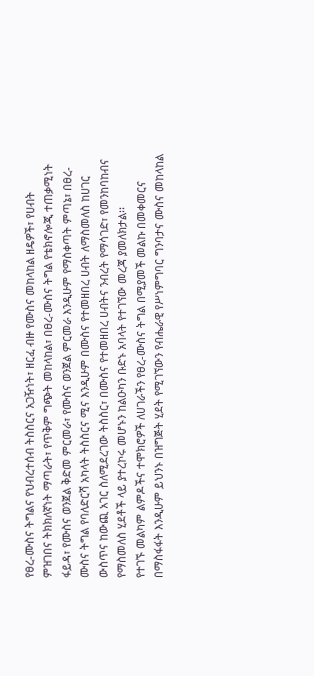የፀረ-ሙስና ትግልና የህብረተሰብ ትስስርና አጋዥነት፣ ዘርፈ ብዙ የሙስና መከላከል ዘዴዎች፣ የሀብት ምዝገበና ትክክለኛነት ማጣራት፣ የጥቅም ግጭት መከላከል፣ በፀረ-ሙስና ትግል የቴክኖሎጂ ተጠቃሚነት ፋይዳ፣ የሙስና ወንጀል ቅድመ ምርመራ፣ የሙስና ወንጀል ምርመራ እንዲሁም የማስቀጣት ምጣኔ፣ በፀረ-ሙስና ትግል የባለድርሻ አካላት ትስስርና ሚና እንዲሁም በሙስና የተመዘበረ ሀብት ለማስመለስ ከሀገር ውስጥና ከውጪ አገር ስለሚደረገው ትስስር፣ በሙስና የተመዘበረ ሀብትና ንብረት የማሳገድ፣ የመንከባከብና የማስመለስ ሂደቶች ላይ ያተረኮሩ መሆኑን ከልዑካን ቡድኑ አባላት የተገኘው መረጃ ያመለክታል፡፡
የተገኙ መልካም ልምዶችና ተሞክሮዎች ለሀገራችን የፀረ-ሙስና ትግል በሚያመች መልኩ በመቀመርና በማስፋፋት እንዲሁም ይህንኑ በዝግጅት ሂደት የሚገኘውን የብሔራዊ የሥነምግባር ግንባታና ሙስና መከላከል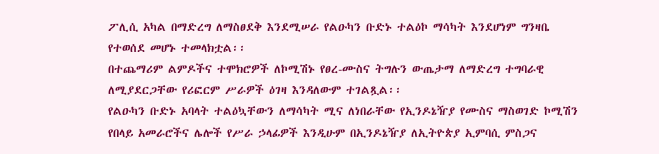ፖሊሲ አካል በማድረግ ለማስፀደቅ እንደሚሠራ የልዑካን ቡድኑ ተልዕኮ ማሳካት እንደሆነም ግንዛቤ የተወሰደ መሆኑ ተመላክቷል፡፡
በተጨማሪም ልምዶችና ተሞክሮዎች ለኮሚሽኑ የፀረ-ሙስና ትግሉን ውጤታማ ለማድረግ ተግባራዊ ለሚያደርጋቸው የሪፎርም ሥራዎች ዕገዛ እንዳለውም ተገልጿል፡፡
የልዑካን ቡድኑ አባላት ተልዕኳቸውን ለማሳካት ሚና ለነበራቸው የኢንዶኔዥያ የሙስና ማስወገድ ኮሚሽን የበላይ አመራሮችና ሌሎች የሥራ ኃላፊዎች እንዲሁም በኢንዶኔዥያ ለኢትዮጵያ ኢምባሲ ምስጋና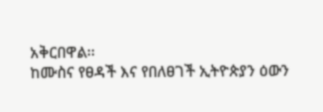አቅርበዋል፡፡
ከሙስና የፀዳች እና የበለፀገች ኢትዮጵያን ዕውን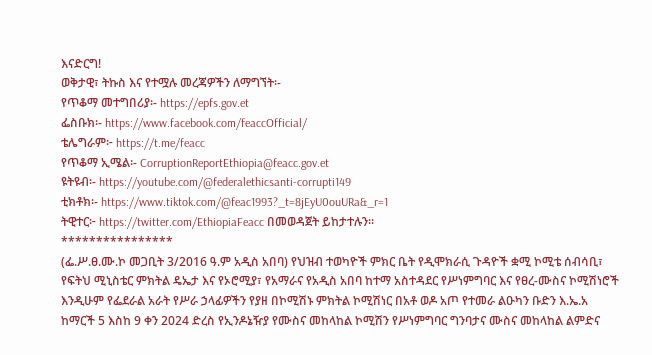እናድርግ!
ወቅታዊ፣ ትኩስ እና የተሟሉ መረጃዎችን ለማግኘት፡-
የጥቆማ መተግበሪያ፡- https://epfs.gov.et
ፌስቡክ፡- https://www.facebook.com/feaccOfficial/
ቴሌግራም፦ https://t.me/feacc
የጥቆማ ኢሜል፡- CorruptionReportEthiopia@feacc.gov.et
ዩትዩብ፡- https://youtube.com/@federalethicsanti-corrupti149
ቲክቶክ፡- https://www.tiktok.com/@feac1993?_t=8jEyU0ouURa&_r=1
ትዊተር፦ https://twitter.com/EthiopiaFeacc በመወዳጀት ይከታተሉን፡፡
****************
(ፌ.ሥ.ፀ.ሙ.ኮ መጋቢት 3/2016 ዓ.ም አዲስ አበባ) የህዝብ ተወካዮች ምክር ቤት የዲሞክራሲ ጉዳዮች ቋሚ ኮሚቴ ሰብሳቢ፣ የፍትህ ሚኒስቴር ምክትል ዴኤታ እና የኦሮሚያ፣ የአማራና የአዲስ አበባ ከተማ አስተዳደር የሥነምግባር እና የፀረ-ሙስና ኮሚሽነሮች እንዲሁም የፌደራል አራት የሥራ ኃላፊዎችን የያዘ በኮሚሽኑ ምክትል ኮሚሽነር በአቶ ወዶ አጦ የተመራ ልዑካን ቡድን እ.ኤ.አ ከማርች 5 እስከ 9 ቀን 2024 ድረስ የኢንዶኔዥያ የሙስና መከላከል ኮሚሽን የሥነምግባር ግንባታና ሙስና መከላከል ልምድና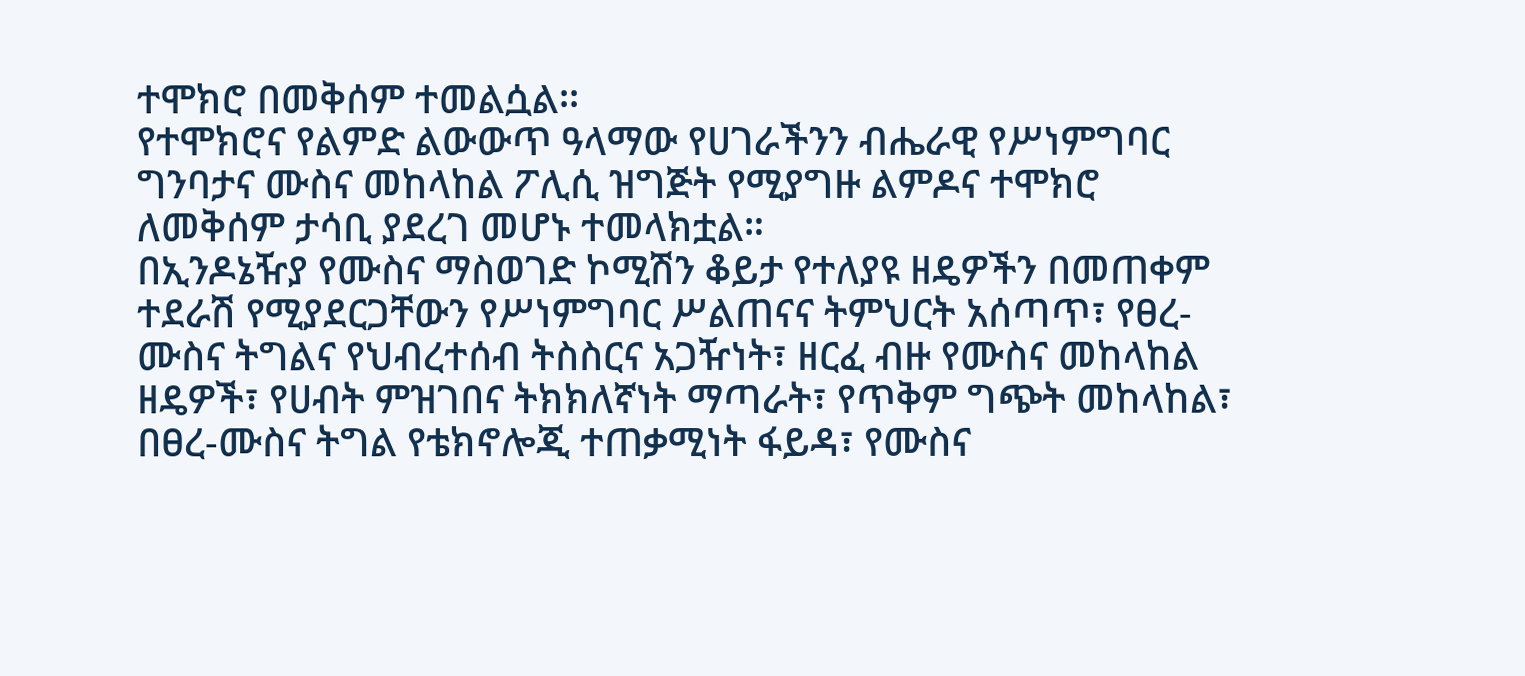ተሞክሮ በመቅሰም ተመልሷል፡፡
የተሞክሮና የልምድ ልውውጥ ዓላማው የሀገራችንን ብሔራዊ የሥነምግባር ግንባታና ሙስና መከላከል ፖሊሲ ዝግጅት የሚያግዙ ልምዶና ተሞክሮ ለመቅሰም ታሳቢ ያደረገ መሆኑ ተመላክቷል።
በኢንዶኔዥያ የሙስና ማስወገድ ኮሚሽን ቆይታ የተለያዩ ዘዴዎችን በመጠቀም ተደራሽ የሚያደርጋቸውን የሥነምግባር ሥልጠናና ትምህርት አሰጣጥ፣ የፀረ-ሙስና ትግልና የህብረተሰብ ትስስርና አጋዥነት፣ ዘርፈ ብዙ የሙስና መከላከል ዘዴዎች፣ የሀብት ምዝገበና ትክክለኛነት ማጣራት፣ የጥቅም ግጭት መከላከል፣ በፀረ-ሙስና ትግል የቴክኖሎጂ ተጠቃሚነት ፋይዳ፣ የሙስና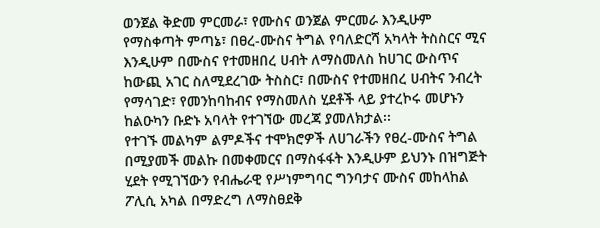ወንጀል ቅድመ ምርመራ፣ የሙስና ወንጀል ምርመራ እንዲሁም የማስቀጣት ምጣኔ፣ በፀረ-ሙስና ትግል የባለድርሻ አካላት ትስስርና ሚና እንዲሁም በሙስና የተመዘበረ ሀብት ለማስመለስ ከሀገር ውስጥና ከውጪ አገር ስለሚደረገው ትስስር፣ በሙስና የተመዘበረ ሀብትና ንብረት የማሳገድ፣ የመንከባከብና የማስመለስ ሂደቶች ላይ ያተረኮሩ መሆኑን ከልዑካን ቡድኑ አባላት የተገኘው መረጃ ያመለክታል፡፡
የተገኙ መልካም ልምዶችና ተሞክሮዎች ለሀገራችን የፀረ-ሙስና ትግል በሚያመች መልኩ በመቀመርና በማስፋፋት እንዲሁም ይህንኑ በዝግጅት ሂደት የሚገኘውን የብሔራዊ የሥነምግባር ግንባታና ሙስና መከላከል ፖሊሲ አካል በማድረግ ለማስፀደቅ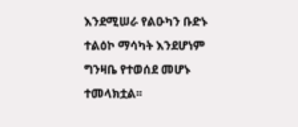እንደሚሠራ የልዑካን ቡድኑ ተልዕኮ ማሳካት እንደሆነም ግንዛቤ የተወሰደ መሆኑ ተመላክቷል፡፡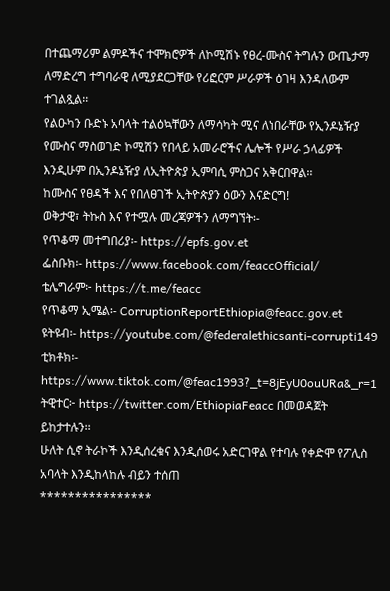በተጨማሪም ልምዶችና ተሞክሮዎች ለኮሚሽኑ የፀረ-ሙስና ትግሉን ውጤታማ ለማድረግ ተግባራዊ ለሚያደርጋቸው የሪፎርም ሥራዎች ዕገዛ እንዳለውም ተገልጿል፡፡
የልዑካን ቡድኑ አባላት ተልዕኳቸውን ለማሳካት ሚና ለነበራቸው የኢንዶኔዥያ የሙስና ማስወገድ ኮሚሽን የበላይ አመራሮችና ሌሎች የሥራ ኃላፊዎች እንዲሁም በኢንዶኔዥያ ለኢትዮጵያ ኢምባሲ ምስጋና አቅርበዋል፡፡
ከሙስና የፀዳች እና የበለፀገች ኢትዮጵያን ዕውን እናድርግ!
ወቅታዊ፣ ትኩስ እና የተሟሉ መረጃዎችን ለማግኘት፡-
የጥቆማ መተግበሪያ፡- https://epfs.gov.et
ፌስቡክ፡- https://www.facebook.com/feaccOfficial/
ቴሌግራም፦ https://t.me/feacc
የጥቆማ ኢሜል፡- CorruptionReportEthiopia@feacc.gov.et
ዩትዩብ፡- https://youtube.com/@federalethicsanti-corrupti149
ቲክቶክ፡- https://www.tiktok.com/@feac1993?_t=8jEyU0ouURa&_r=1
ትዊተር፦ https://twitter.com/EthiopiaFeacc በመወዳጀት ይከታተሉን፡፡
ሁለት ሲኖ ትራኮች እንዲሰረቁና እንዲሰወሩ አድርገዋል የተባሉ የቀድሞ የፖሊስ አባላት እንዲከላከሉ ብይን ተሰጠ
****************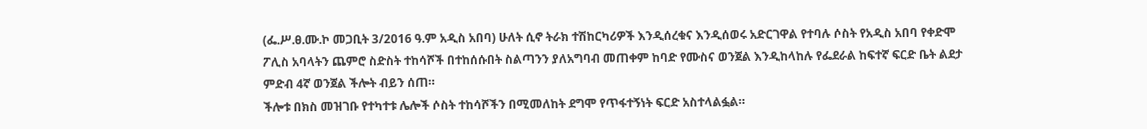(ፌ.ሥ.ፀ.ሙ.ኮ መጋቢት 3/2016 ዓ.ም አዲስ አበባ) ሁለት ሲኖ ትራክ ተሽከርካሪዎች እንዲሰረቁና እንዲሰወሩ አድርገዋል የተባሉ ሶስት የአዲስ አበባ የቀድሞ ፖሊስ አባላትን ጨምሮ ስድስት ተከሳሾች በተከሰሱበት ስልጣንን ያለአግባብ መጠቀም ከባድ የሙስና ወንጀል እንዲከላከሉ የፌደራል ከፍተኛ ፍርድ ቤት ልደታ ምድብ 4ኛ ወንጀል ችሎት ብይን ሰጠ።
ችሎቱ በክስ መዝገቡ የተካተቱ ሌሎች ሶስት ተከሳሾችን በሚመለከት ደግሞ የጥፋተኝነት ፍርድ አስተላልፏል።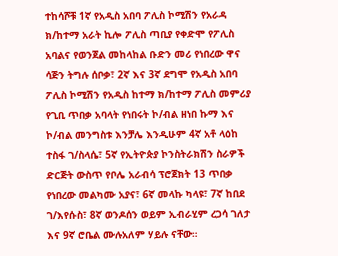ተከሳሾቹ 1ኛ የአዲስ አበባ ፖሊስ ኮሚሽን የአራዳ ክ/ከተማ አራት ኪሎ ፖሊስ ጣቢያ የቀድሞ የፖሊስ አባልና የወንጀል መከላከል ቡድን መሪ የነበረው ዋና ሳጅን ትግሉ ሰቦቃ፣ 2ኛ እና 3ኛ ደግሞ የአዲስ አበባ ፖሊስ ኮሚሽን የአዲስ ከተማ ክ/ከተማ ፖሊስ መምሪያ የጊቢ ጥበቃ አባላት የነበሩት ኮ/ብል ዘነበ ኩማ እና ኮ/ብል መንግስቱ እንቻሌ እንዲሁም 4ኛ አቶ ላዕከ ተስፋ ገ/ስላሴ፣ 5ኛ የኢትዮጵያ ኮንስትራክሽን ስራዎች ድርጅት ውስጥ የቦሌ አራብሳ ፕሮጀክት 13 ጥበቃ የነበረው መልካሙ አያና፣ 6ኛ መላኩ ካላዩ፣ 7ኛ ከበደ ገ/እየሱስ፣ 8ኛ ወንዶሰን ወይም ኢብራሂም ረጋሳ ገለታ እና 9ኛ ሮቤል ሙሉአለም ሃይሉ ናቸው።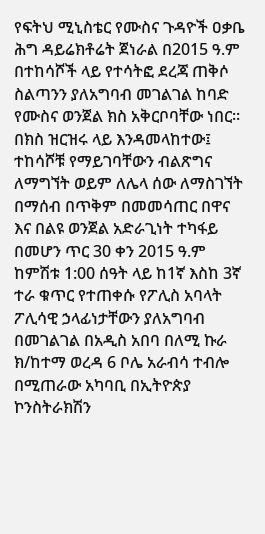የፍትህ ሚኒስቴር የሙስና ጉዳዮች ዐቃቤ ሕግ ዳይሬክቶሬት ጀነራል በ2015 ዓ.ም በተከሳሾች ላይ የተሳትፎ ደረጃ ጠቅሶ ስልጣንን ያለአግባብ መገልገል ከባድ የሙስና ወንጀል ክስ አቅርቦባቸው ነበር።
በክስ ዝርዝሩ ላይ እንዳመላከተው፤ ተከሳሾቹ የማይገባቸውን ብልጽግና ለማግኘት ወይም ለሌላ ሰው ለማስገኘት በማሰብ በጥቅም በመመሳጠር በዋና እና በልዩ ወንጀል አድራጊነት ተካፋይ በመሆን ጥር 30 ቀን 2015 ዓ.ም ከምሽቱ 1:00 ሰዓት ላይ ከ1ኛ እስከ 3ኛ ተራ ቁጥር የተጠቀሱ የፖሊስ አባላት ፖሊሳዊ ኃላፊነታቸውን ያለአግባብ በመገልገል በአዲስ አበባ በለሚ ኩራ ክ/ከተማ ወረዳ 6 ቦሌ አራብሳ ተብሎ በሚጠራው አካባቢ በኢትዮጵያ ኮንስትራክሽን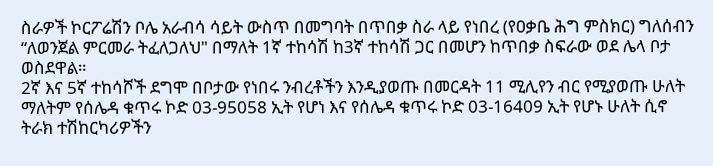ስራዎች ኮርፖሬሽን ቦሌ አራብሳ ሳይት ውስጥ በመግባት በጥበቃ ስራ ላይ የነበረ (የዐቃቤ ሕግ ምስክር) ግለሰብን “ለወንጀል ምርመራ ትፈለጋለህ" በማለት 1ኛ ተከሳሽ ከ3ኛ ተከሳሽ ጋር በመሆን ከጥበቃ ስፍራው ወደ ሌላ ቦታ ወስደዋል።
2ኛ እና 5ኛ ተከሳሾች ደግሞ በቦታው የነበሩ ንብረቶችን እንዲያወጡ በመርዳት 11 ሚሊየን ብር የሚያወጡ ሁለት ማለትም የሰሌዳ ቁጥሩ ኮድ 03-95058 ኢት የሆነ እና የሰሌዳ ቁጥሩ ኮድ 03-16409 ኢት የሆኑ ሁለት ሲኖ ትራክ ተሽከርካሪዎችን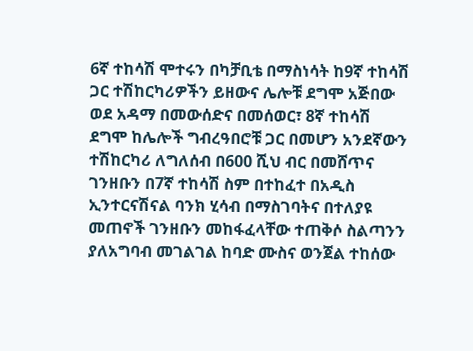6ኛ ተከሳሽ ሞተሩን በካቻቢቴ በማስነሳት ከ9ኛ ተከሳሽ ጋር ተሽከርካሪዎችን ይዘውና ሌሎቹ ደግሞ አጅበው ወደ አዳማ በመውሰድና በመሰወር፣ 8ኛ ተከሳሽ ደግሞ ከሌሎች ግብረዓበሮቹ ጋር በመሆን አንደኛውን ተሽከርካሪ ለግለሰብ በ600 ሺህ ብር በመሸጥና ገንዘቡን በ7ኛ ተከሳሽ ስም በተከፈተ በአዲስ ኢንተርናሽናል ባንክ ሂሳብ በማስገባትና በተለያዩ መጠኖች ገንዘቡን መከፋፈላቸው ተጠቅሶ ስልጣንን ያለአግባብ መገልገል ከባድ ሙስና ወንጀል ተከሰው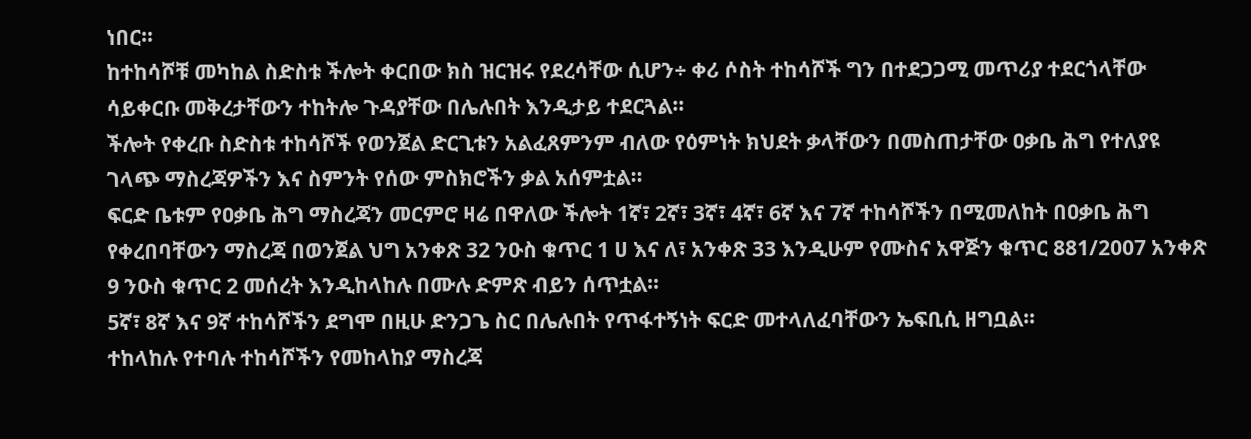ነበር።
ከተከሳሾቹ መካከል ስድስቱ ችሎት ቀርበው ክስ ዝርዝሩ የደረሳቸው ሲሆን÷ ቀሪ ሶስት ተከሳሾች ግን በተደጋጋሚ መጥሪያ ተደርጎላቸው ሳይቀርቡ መቅረታቸውን ተከትሎ ጉዳያቸው በሌሉበት እንዲታይ ተደርጓል።
ችሎት የቀረቡ ስድስቱ ተከሳሾች የወንጀል ድርጊቱን አልፈጸምንም ብለው የዕምነት ክህደት ቃላቸውን በመስጠታቸው ዐቃቤ ሕግ የተለያዩ ገላጭ ማስረጃዎችን እና ስምንት የሰው ምስክሮችን ቃል አሰምቷል።
ፍርድ ቤቱም የዐቃቤ ሕግ ማስረጃን መርምሮ ዛሬ በዋለው ችሎት 1ኛ፣ 2ኛ፣ 3ኛ፣ 4ኛ፣ 6ኛ እና 7ኛ ተከሳሾችን በሚመለከት በዐቃቤ ሕግ የቀረበባቸውን ማስረጃ በወንጀል ህግ አንቀጽ 32 ንዑስ ቁጥር 1 ሀ እና ለ፣ አንቀጽ 33 እንዲሁም የሙስና አዋጅን ቁጥር 881/2007 አንቀጽ 9 ንዑስ ቁጥር 2 መሰረት እንዲከላከሉ በሙሉ ድምጽ ብይን ሰጥቷል።
5ኛ፣ 8ኛ እና 9ኛ ተከሳሾችን ደግሞ በዚሁ ድንጋጌ ስር በሌሉበት የጥፋተኝነት ፍርድ መተላለፈባቸውን ኤፍቢሲ ዘግቧል።
ተከላከሉ የተባሉ ተከሳሾችን የመከላከያ ማስረጃ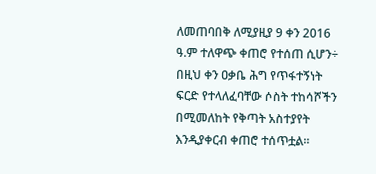ለመጠባበቅ ለሚያዚያ 9 ቀን 2016 ዓ.ም ተለዋጭ ቀጠሮ የተሰጠ ሲሆን÷ በዚህ ቀን ዐቃቤ ሕግ የጥፋተኝነት ፍርድ የተላለፈባቸው ሶስት ተከሳሾችን በሚመለከት የቅጣት አስተያየት እንዲያቀርብ ቀጠሮ ተሰጥቷል።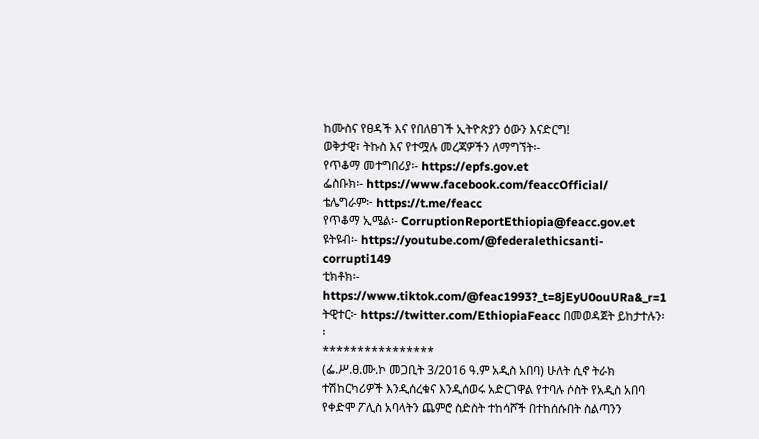ከሙስና የፀዳች እና የበለፀገች ኢትዮጵያን ዕውን እናድርግ!
ወቅታዊ፣ ትኩስ እና የተሟሉ መረጃዎችን ለማግኘት፡-
የጥቆማ መተግበሪያ፡- https://epfs.gov.et
ፌስቡክ፡- https://www.facebook.com/feaccOfficial/
ቴሌግራም፦ https://t.me/feacc
የጥቆማ ኢሜል፡- CorruptionReportEthiopia@feacc.gov.et
ዩትዩብ፡- https://youtube.com/@federalethicsanti-corrupti149
ቲክቶክ፡- https://www.tiktok.com/@feac1993?_t=8jEyU0ouURa&_r=1
ትዊተር፦ https://twitter.com/EthiopiaFeacc በመወዳጀት ይከታተሉን፡፡
****************
(ፌ.ሥ.ፀ.ሙ.ኮ መጋቢት 3/2016 ዓ.ም አዲስ አበባ) ሁለት ሲኖ ትራክ ተሽከርካሪዎች እንዲሰረቁና እንዲሰወሩ አድርገዋል የተባሉ ሶስት የአዲስ አበባ የቀድሞ ፖሊስ አባላትን ጨምሮ ስድስት ተከሳሾች በተከሰሱበት ስልጣንን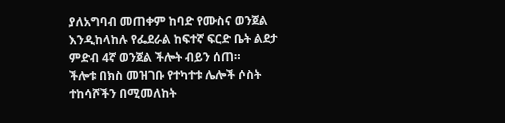ያለአግባብ መጠቀም ከባድ የሙስና ወንጀል እንዲከላከሉ የፌደራል ከፍተኛ ፍርድ ቤት ልደታ ምድብ 4ኛ ወንጀል ችሎት ብይን ሰጠ።
ችሎቱ በክስ መዝገቡ የተካተቱ ሌሎች ሶስት ተከሳሾችን በሚመለከት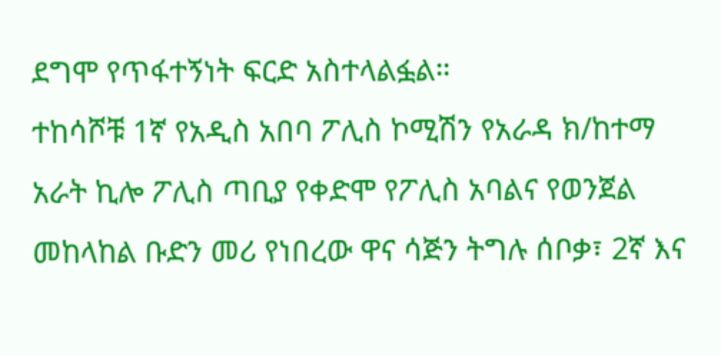ደግሞ የጥፋተኝነት ፍርድ አስተላልፏል።
ተከሳሾቹ 1ኛ የአዲስ አበባ ፖሊስ ኮሚሽን የአራዳ ክ/ከተማ አራት ኪሎ ፖሊስ ጣቢያ የቀድሞ የፖሊስ አባልና የወንጀል መከላከል ቡድን መሪ የነበረው ዋና ሳጅን ትግሉ ሰቦቃ፣ 2ኛ እና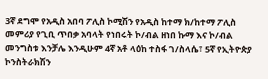3ኛ ደግሞ የአዲስ አበባ ፖሊስ ኮሚሽን የአዲስ ከተማ ክ/ከተማ ፖሊስ መምሪያ የጊቢ ጥበቃ አባላት የነበሩት ኮ/ብል ዘነበ ኩማ እና ኮ/ብል መንግስቱ እንቻሌ እንዲሁም 4ኛ አቶ ላዕከ ተስፋ ገ/ስላሴ፣ 5ኛ የኢትዮጵያ ኮንስትራክሽን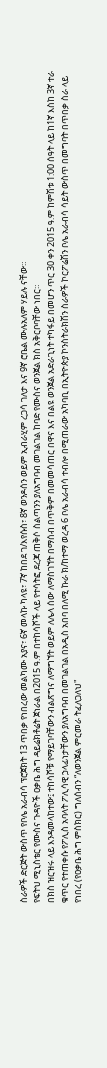ስራዎች ድርጅት ውስጥ የቦሌ አራብሳ ፕሮጀክት 13 ጥበቃ የነበረው መልካሙ አያና፣ 6ኛ መላኩ ካላዩ፣ 7ኛ ከበደ ገ/እየሱስ፣ 8ኛ ወንዶሰን ወይም ኢብራሂም ረጋሳ ገለታ እና 9ኛ ሮቤል ሙሉአለም ሃይሉ ናቸው።
የፍትህ ሚኒስቴር የሙስና ጉዳዮች ዐቃቤ ሕግ ዳይሬክቶሬት ጀነራል በ2015 ዓ.ም በተከሳሾች ላይ የተሳትፎ ደረጃ ጠቅሶ ስልጣንን ያለአግባብ መገልገል ከባድ የሙስና ወንጀል ክስ አቅርቦባቸው ነበር።
በክስ ዝርዝሩ ላይ እንዳመላከተው፤ ተከሳሾቹ የማይገባቸውን ብልጽግና ለማግኘት ወይም ለሌላ ሰው ለማስገኘት በማሰብ በጥቅም በመመሳጠር በዋና እና በልዩ ወንጀል አድራጊነት ተካፋይ በመሆን ጥር 30 ቀን 2015 ዓ.ም ከምሽቱ 1:00 ሰዓት ላይ ከ1ኛ እስከ 3ኛ ተራ ቁጥር የተጠቀሱ የፖሊስ አባላት ፖሊሳዊ ኃላፊነታቸውን ያለአግባብ በመገልገል በአዲስ አበባ በለሚ ኩራ ክ/ከተማ ወረዳ 6 ቦሌ አራብሳ ተብሎ በሚጠራው አካባቢ በኢትዮጵያ ኮንስትራክሽን ስራዎች ኮርፖሬሽን ቦሌ አራብሳ ሳይት ውስጥ በመግባት በጥበቃ ስራ ላይ የነበረ (የዐቃቤ ሕግ ምስክር) ግለሰብን “ለወንጀል ምርመራ ትፈለጋለህ"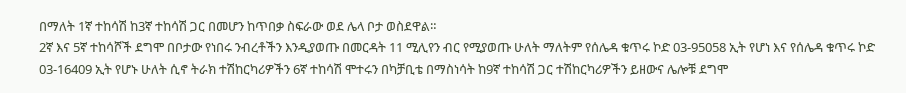በማለት 1ኛ ተከሳሽ ከ3ኛ ተከሳሽ ጋር በመሆን ከጥበቃ ስፍራው ወደ ሌላ ቦታ ወስደዋል።
2ኛ እና 5ኛ ተከሳሾች ደግሞ በቦታው የነበሩ ንብረቶችን እንዲያወጡ በመርዳት 11 ሚሊየን ብር የሚያወጡ ሁለት ማለትም የሰሌዳ ቁጥሩ ኮድ 03-95058 ኢት የሆነ እና የሰሌዳ ቁጥሩ ኮድ 03-16409 ኢት የሆኑ ሁለት ሲኖ ትራክ ተሽከርካሪዎችን 6ኛ ተከሳሽ ሞተሩን በካቻቢቴ በማስነሳት ከ9ኛ ተከሳሽ ጋር ተሽከርካሪዎችን ይዘውና ሌሎቹ ደግሞ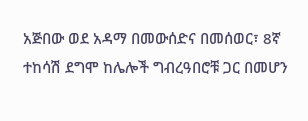አጅበው ወደ አዳማ በመውሰድና በመሰወር፣ 8ኛ ተከሳሽ ደግሞ ከሌሎች ግብረዓበሮቹ ጋር በመሆን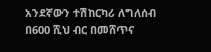አንደኛውን ተሽከርካሪ ለግለሰብ በ600 ሺህ ብር በመሸጥና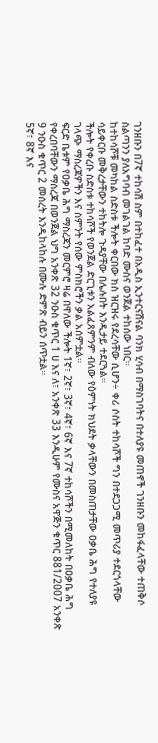ገንዘቡን በ7ኛ ተከሳሽ ስም በተከፈተ በአዲስ ኢንተርናሽናል ባንክ ሂሳብ በማስገባትና በተለያዩ መጠኖች ገንዘቡን መከፋፈላቸው ተጠቅሶ ስልጣንን ያለአግባብ መገልገል ከባድ ሙስና ወንጀል ተከሰው ነበር።
ከተከሳሾቹ መካከል ስድስቱ ችሎት ቀርበው ክስ ዝርዝሩ የደረሳቸው ሲሆን÷ ቀሪ ሶስት ተከሳሾች ግን በተደጋጋሚ መጥሪያ ተደርጎላቸው ሳይቀርቡ መቅረታቸውን ተከትሎ ጉዳያቸው በሌሉበት እንዲታይ ተደርጓል።
ችሎት የቀረቡ ስድስቱ ተከሳሾች የወንጀል ድርጊቱን አልፈጸምንም ብለው የዕምነት ክህደት ቃላቸውን በመስጠታቸው ዐቃቤ ሕግ የተለያዩ ገላጭ ማስረጃዎችን እና ስምንት የሰው ምስክሮችን ቃል አሰምቷል።
ፍርድ ቤቱም የዐቃቤ ሕግ ማስረጃን መርምሮ ዛሬ በዋለው ችሎት 1ኛ፣ 2ኛ፣ 3ኛ፣ 4ኛ፣ 6ኛ እና 7ኛ ተከሳሾችን በሚመለከት በዐቃቤ ሕግ የቀረበባቸውን ማስረጃ በወንጀል ህግ አንቀጽ 32 ንዑስ ቁጥር 1 ሀ እና ለ፣ አንቀጽ 33 እንዲሁም የሙስና አዋጅን ቁጥር 881/2007 አንቀጽ 9 ንዑስ ቁጥር 2 መሰረት እንዲከላከሉ በሙሉ ድምጽ ብይን ሰጥቷል።
5ኛ፣ 8ኛ እና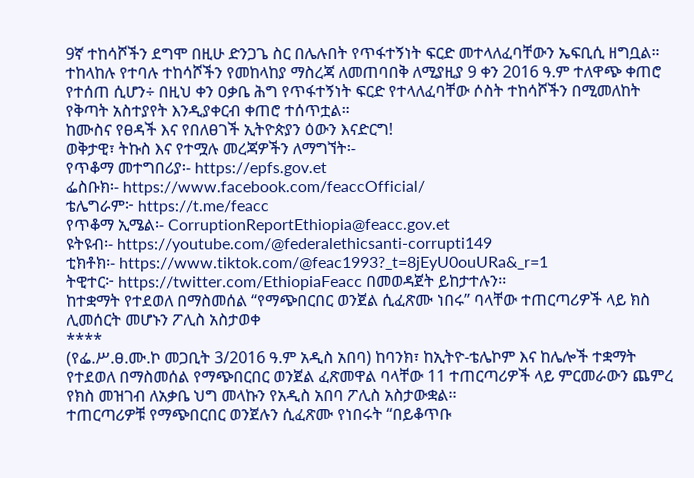9ኛ ተከሳሾችን ደግሞ በዚሁ ድንጋጌ ስር በሌሉበት የጥፋተኝነት ፍርድ መተላለፈባቸውን ኤፍቢሲ ዘግቧል።
ተከላከሉ የተባሉ ተከሳሾችን የመከላከያ ማስረጃ ለመጠባበቅ ለሚያዚያ 9 ቀን 2016 ዓ.ም ተለዋጭ ቀጠሮ የተሰጠ ሲሆን÷ በዚህ ቀን ዐቃቤ ሕግ የጥፋተኝነት ፍርድ የተላለፈባቸው ሶስት ተከሳሾችን በሚመለከት የቅጣት አስተያየት እንዲያቀርብ ቀጠሮ ተሰጥቷል።
ከሙስና የፀዳች እና የበለፀገች ኢትዮጵያን ዕውን እናድርግ!
ወቅታዊ፣ ትኩስ እና የተሟሉ መረጃዎችን ለማግኘት፡-
የጥቆማ መተግበሪያ፡- https://epfs.gov.et
ፌስቡክ፡- https://www.facebook.com/feaccOfficial/
ቴሌግራም፦ https://t.me/feacc
የጥቆማ ኢሜል፡- CorruptionReportEthiopia@feacc.gov.et
ዩትዩብ፡- https://youtube.com/@federalethicsanti-corrupti149
ቲክቶክ፡- https://www.tiktok.com/@feac1993?_t=8jEyU0ouURa&_r=1
ትዊተር፦ https://twitter.com/EthiopiaFeacc በመወዳጀት ይከታተሉን፡፡
ከተቋማት የተደወለ በማስመሰል “የማጭበርበር ወንጀል ሲፈጽሙ ነበሩ” ባላቸው ተጠርጣሪዎች ላይ ክስ ሊመሰርት መሆኑን ፖሊስ አስታወቀ
****
(የፌ.ሥ.ፀ.ሙ.ኮ መጋቢት 3/2016 ዓ.ም አዲስ አበባ) ከባንክ፣ ከኢትዮ-ቴሌኮም እና ከሌሎች ተቋማት የተደወለ በማስመሰል የማጭበርበር ወንጀል ፈጽመዋል ባላቸው 11 ተጠርጣሪዎች ላይ ምርመራውን ጨምረ የክስ መዝገብ ለአቃቤ ህግ መላኩን የአዲስ አበባ ፖሊስ አስታውቋል፡፡
ተጠርጣሪዎቹ የማጭበርበር ወንጀሉን ሲፈጽሙ የነበሩት “በይቆጥቡ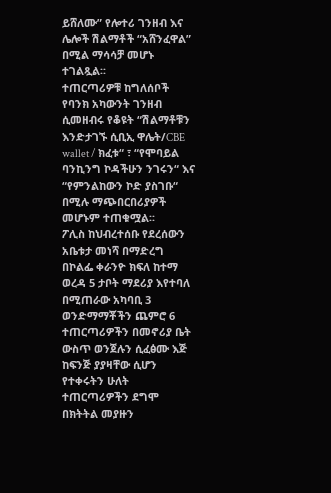ይሸለሙ” የሎተሪ ገንዘብ እና ሌሎች ሽልማቶች “አሸንፈዋል” በሚል ማሳሳቻ መሆኑ ተገልጿል፡፡
ተጠርጣሪዎቹ ከግለሰቦች የባንክ አካውንት ገንዘብ ሲመዘብሩ የቆዩት “ሽልማቶቹን እንድታገኙ ሲቢኢ ዋሌት/CBE wallet / ክፈቱ“ ፣ “የሞባይል ባንኪንግ ኮዳችሁን ንገሩን“ እና “የምንልከውን ኮድ ያስገቡ“ በሚሉ ማጭበርበሪያዎች መሆኑም ተጠቁሟል፡፡
ፖሊስ ከህብረተሰቡ የደረሰውን አቤቱታ መነሻ በማድረግ በኮልፌ ቀራንዮ ክፍለ ከተማ ወረዳ 5 ታቦት ማደሪያ እየተባለ በሚጠራው አካባቢ 3 ወንድማማቾችን ጨምሮ 6 ተጠርጣሪዎችን በመኖሪያ ቤት ውስጥ ወንጀሉን ሲፈፅሙ እጅ ከፍንጅ ያያዛቸው ሲሆን የተቀሩትን ሁለት ተጠርጣሪዎችን ደግሞ በክትትል መያዙን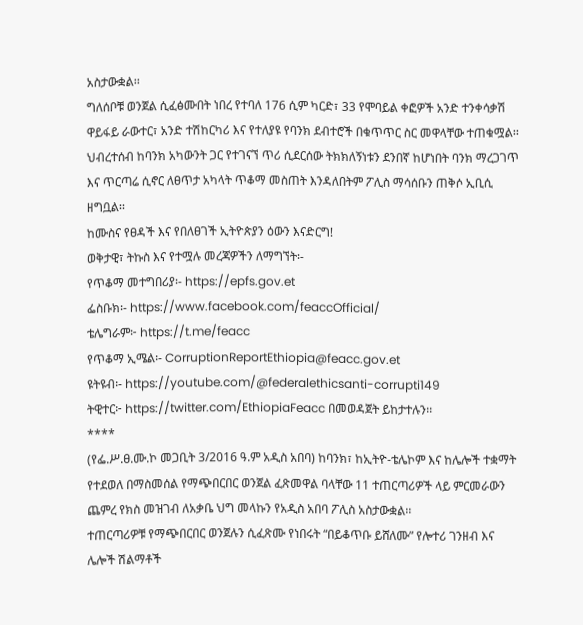አስታውቋል፡፡
ግለሰቦቹ ወንጀል ሲፈፅሙበት ነበረ የተባለ 176 ሲም ካርድ፣ 33 የሞባይል ቀፎዎች አንድ ተንቀሳቃሽ ዋይፋይ ራውተር፣ አንድ ተሽከርካሪ እና የተለያዩ የባንክ ደብተሮች በቁጥጥር ስር መዋላቸው ተጠቁሟል፡፡
ህብረተሰብ ከባንክ አካውንት ጋር የተገናኘ ጥሪ ሲደርሰው ትክክለኝነቱን ደንበኛ ከሆነበት ባንክ ማረጋገጥ እና ጥርጣሬ ሲኖር ለፀጥታ አካላት ጥቆማ መስጠት እንዳለበትም ፖሊስ ማሳሰቡን ጠቅሶ ኢቢሲ ዘግቧል፡፡
ከሙስና የፀዳች እና የበለፀገች ኢትዮጵያን ዕውን እናድርግ!
ወቅታዊ፣ ትኩስ እና የተሟሉ መረጃዎችን ለማግኘት፡-
የጥቆማ መተግበሪያ፡- https://epfs.gov.et
ፌስቡክ፡- https://www.facebook.com/feaccOfficial/
ቴሌግራም፦ https://t.me/feacc
የጥቆማ ኢሜል፡- CorruptionReportEthiopia@feacc.gov.et
ዩትዩብ፡- https://youtube.com/@federalethicsanti-corrupti149
ትዊተር፦ https://twitter.com/EthiopiaFeacc በመወዳጀት ይከታተሉን፡፡
****
(የፌ.ሥ.ፀ.ሙ.ኮ መጋቢት 3/2016 ዓ.ም አዲስ አበባ) ከባንክ፣ ከኢትዮ-ቴሌኮም እና ከሌሎች ተቋማት የተደወለ በማስመሰል የማጭበርበር ወንጀል ፈጽመዋል ባላቸው 11 ተጠርጣሪዎች ላይ ምርመራውን ጨምረ የክስ መዝገብ ለአቃቤ ህግ መላኩን የአዲስ አበባ ፖሊስ አስታውቋል፡፡
ተጠርጣሪዎቹ የማጭበርበር ወንጀሉን ሲፈጽሙ የነበሩት “በይቆጥቡ ይሸለሙ” የሎተሪ ገንዘብ እና ሌሎች ሽልማቶች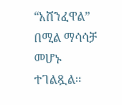“አሸንፈዋል” በሚል ማሳሳቻ መሆኑ ተገልጿል፡፡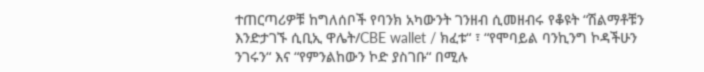ተጠርጣሪዎቹ ከግለሰቦች የባንክ አካውንት ገንዘብ ሲመዘብሩ የቆዩት “ሽልማቶቹን እንድታገኙ ሲቢኢ ዋሌት/CBE wallet / ክፈቱ“ ፣ “የሞባይል ባንኪንግ ኮዳችሁን ንገሩን“ እና “የምንልከውን ኮድ ያስገቡ“ በሚሉ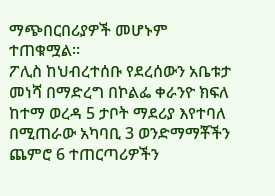ማጭበርበሪያዎች መሆኑም ተጠቁሟል፡፡
ፖሊስ ከህብረተሰቡ የደረሰውን አቤቱታ መነሻ በማድረግ በኮልፌ ቀራንዮ ክፍለ ከተማ ወረዳ 5 ታቦት ማደሪያ እየተባለ በሚጠራው አካባቢ 3 ወንድማማቾችን ጨምሮ 6 ተጠርጣሪዎችን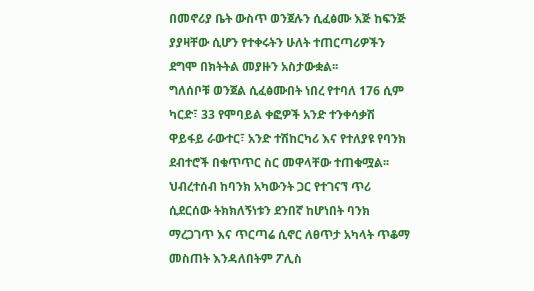በመኖሪያ ቤት ውስጥ ወንጀሉን ሲፈፅሙ እጅ ከፍንጅ ያያዛቸው ሲሆን የተቀሩትን ሁለት ተጠርጣሪዎችን ደግሞ በክትትል መያዙን አስታውቋል፡፡
ግለሰቦቹ ወንጀል ሲፈፅሙበት ነበረ የተባለ 176 ሲም ካርድ፣ 33 የሞባይል ቀፎዎች አንድ ተንቀሳቃሽ ዋይፋይ ራውተር፣ አንድ ተሽከርካሪ እና የተለያዩ የባንክ ደብተሮች በቁጥጥር ስር መዋላቸው ተጠቁሟል፡፡
ህብረተሰብ ከባንክ አካውንት ጋር የተገናኘ ጥሪ ሲደርሰው ትክክለኝነቱን ደንበኛ ከሆነበት ባንክ ማረጋገጥ እና ጥርጣሬ ሲኖር ለፀጥታ አካላት ጥቆማ መስጠት እንዳለበትም ፖሊስ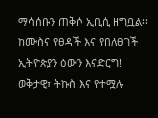ማሳሰቡን ጠቅሶ ኢቢሲ ዘግቧል፡፡
ከሙስና የፀዳች እና የበለፀገች ኢትዮጵያን ዕውን እናድርግ!
ወቅታዊ፣ ትኩስ እና የተሟሉ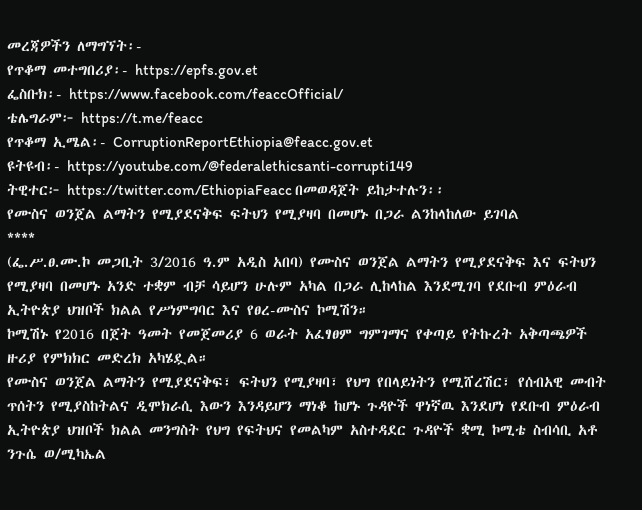መረጃዎችን ለማግኘት፡-
የጥቆማ መተግበሪያ፡- https://epfs.gov.et
ፌስቡክ፡- https://www.facebook.com/feaccOfficial/
ቴሌግራም፦ https://t.me/feacc
የጥቆማ ኢሜል፡- CorruptionReportEthiopia@feacc.gov.et
ዩትዩብ፡- https://youtube.com/@federalethicsanti-corrupti149
ትዊተር፦ https://twitter.com/EthiopiaFeacc በመወዳጀት ይከታተሉን፡፡
የሙስና ወንጀል ልማትን የሚያደናቅፍ ፍትህን የሚያዛባ በመሆኑ በጋራ ልንከላከለው ይገባል
****
(ፌ.ሥ.ፀ.ሙ.ኮ መጋቢት 3/2016 ዓ.ም አዲስ አበባ) የሙስና ወንጀል ልማትን የሚያደናቅፍ እና ፍትህን የሚያዛባ በመሆኑ አንድ ተቋም ብቻ ሳይሆን ሁሉም አካል በጋራ ሊከላከል እንደሚገባ የደቡብ ምዕራብ ኢትዮጵያ ህዝቦች ክልል የሥነምግባር እና የፀረ-ሙስና ኮሚሽን።
ኮሚሽኑ የ2016 በጀት ዓመት የመጀመሪያ 6 ወራት አፈፃፀም ግምገማና የቀጣይ የትኩረት አቅጣጫዎች ዙሪያ የምክክር መድረክ አካሄዷል።
የሙስና ወንጀል ልማትን የሚያደናቅፍ፣ ፍትህን የሚያዛባ፣ የህግ የበላይነትን የሚሸረሽር፣ የሰብአዊ መብት ጥሰትን የሚያስከትልና ዲሞክራሲ እውን እንዳይሆን ማነቆ ከሆኑ ጉዳዮች ዋነኛዉ እንደሆነ የደቡብ ምዕራብ ኢትዮጵያ ህዝቦች ክልል መንግስት የህግ የፍትህና የመልካም አስተዳደር ጉዳዮች ቋሚ ኮሚቴ ስብሳቢ አቶ ንጉሴ ወ/ሚካኤል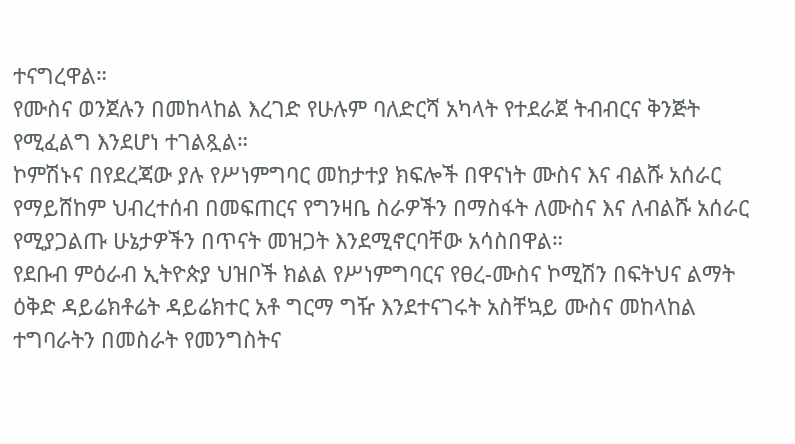ተናግረዋል።
የሙስና ወንጀሉን በመከላከል እረገድ የሁሉም ባለድርሻ አካላት የተደራጀ ትብብርና ቅንጅት የሚፈልግ እንደሆነ ተገልጿል።
ኮምሽኑና በየደረጃው ያሉ የሥነምግባር መከታተያ ክፍሎች በዋናነት ሙስና እና ብልሹ አሰራር የማይሸከም ህብረተሰብ በመፍጠርና የግንዛቤ ስራዎችን በማስፋት ለሙስና እና ለብልሹ አሰራር የሚያጋልጡ ሁኔታዎችን በጥናት መዝጋት እንደሚኖርባቸው አሳስበዋል።
የደቡብ ምዕራብ ኢትዮጵያ ህዝቦች ክልል የሥነምግባርና የፀረ-ሙስና ኮሚሽን በፍትህና ልማት ዕቅድ ዳይሬክቶሬት ዳይሬክተር አቶ ግርማ ግዥ እንደተናገሩት አስቸኳይ ሙስና መከላከል ተግባራትን በመስራት የመንግስትና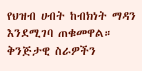የህዝብ ሀብት ከብክነት ማዳን እንደሚገባ ጠቁመዋል።
ቅንጅታዊ ስራዎችን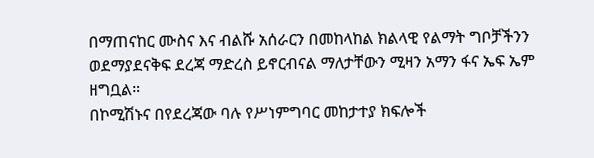በማጠናከር ሙስና እና ብልሹ አሰራርን በመከላከል ክልላዊ የልማት ግቦቻችንን ወደማያደናቅፍ ደረጃ ማድረስ ይኖርብናል ማለታቸውን ሚዛን አማን ፋና ኤፍ ኤም ዘግቧል።
በኮሚሽኑና በየደረጃው ባሉ የሥነምግባር መከታተያ ክፍሎች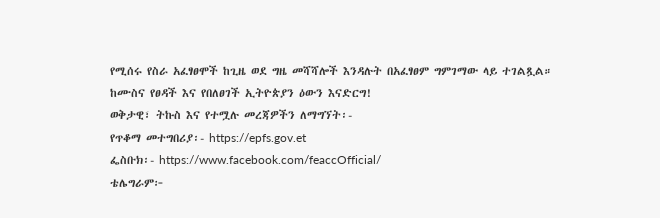የሚሰሩ የስራ አፈፃፀሞች ከጊዜ ወደ ግዜ መሻሻሎች እንዳሉት በአፈፃፀም ግምገማው ላይ ተገልጿል።
ከሙስና የፀዳች እና የበለፀገች ኢትዮጵያን ዕውን እናድርግ!
ወቅታዊ፣ ትኩስ እና የተሟሉ መረጃዎችን ለማግኘት፡-
የጥቆማ መተግበሪያ፡- https://epfs.gov.et
ፌስቡክ፡- https://www.facebook.com/feaccOfficial/
ቴሌግራም፦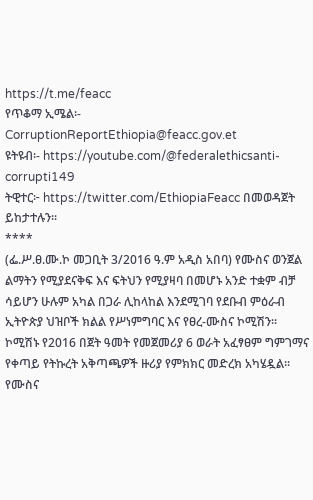https://t.me/feacc
የጥቆማ ኢሜል፡- CorruptionReportEthiopia@feacc.gov.et
ዩትዩብ፡- https://youtube.com/@federalethicsanti-corrupti149
ትዊተር፦ https://twitter.com/EthiopiaFeacc በመወዳጀት ይከታተሉን፡፡
****
(ፌ.ሥ.ፀ.ሙ.ኮ መጋቢት 3/2016 ዓ.ም አዲስ አበባ) የሙስና ወንጀል ልማትን የሚያደናቅፍ እና ፍትህን የሚያዛባ በመሆኑ አንድ ተቋም ብቻ ሳይሆን ሁሉም አካል በጋራ ሊከላከል እንደሚገባ የደቡብ ምዕራብ ኢትዮጵያ ህዝቦች ክልል የሥነምግባር እና የፀረ-ሙስና ኮሚሽን።
ኮሚሽኑ የ2016 በጀት ዓመት የመጀመሪያ 6 ወራት አፈፃፀም ግምገማና የቀጣይ የትኩረት አቅጣጫዎች ዙሪያ የምክክር መድረክ አካሄዷል።
የሙስና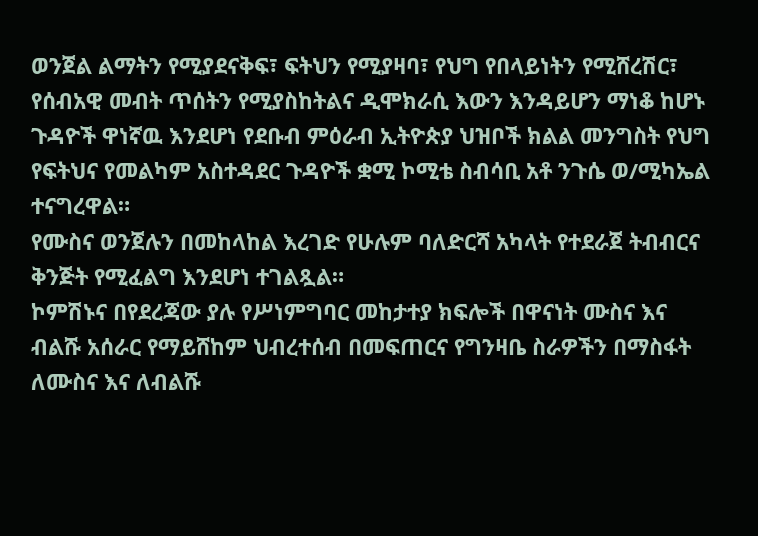ወንጀል ልማትን የሚያደናቅፍ፣ ፍትህን የሚያዛባ፣ የህግ የበላይነትን የሚሸረሽር፣ የሰብአዊ መብት ጥሰትን የሚያስከትልና ዲሞክራሲ እውን እንዳይሆን ማነቆ ከሆኑ ጉዳዮች ዋነኛዉ እንደሆነ የደቡብ ምዕራብ ኢትዮጵያ ህዝቦች ክልል መንግስት የህግ የፍትህና የመልካም አስተዳደር ጉዳዮች ቋሚ ኮሚቴ ስብሳቢ አቶ ንጉሴ ወ/ሚካኤል ተናግረዋል።
የሙስና ወንጀሉን በመከላከል እረገድ የሁሉም ባለድርሻ አካላት የተደራጀ ትብብርና ቅንጅት የሚፈልግ እንደሆነ ተገልጿል።
ኮምሽኑና በየደረጃው ያሉ የሥነምግባር መከታተያ ክፍሎች በዋናነት ሙስና እና ብልሹ አሰራር የማይሸከም ህብረተሰብ በመፍጠርና የግንዛቤ ስራዎችን በማስፋት ለሙስና እና ለብልሹ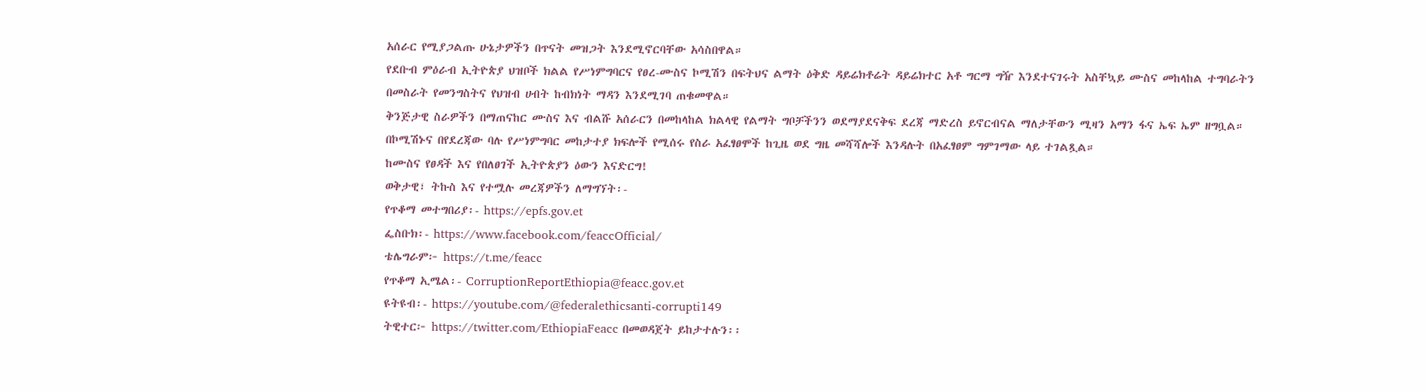አሰራር የሚያጋልጡ ሁኔታዎችን በጥናት መዝጋት እንደሚኖርባቸው አሳስበዋል።
የደቡብ ምዕራብ ኢትዮጵያ ህዝቦች ክልል የሥነምግባርና የፀረ-ሙስና ኮሚሽን በፍትህና ልማት ዕቅድ ዳይሬክቶሬት ዳይሬክተር አቶ ግርማ ግዥ እንደተናገሩት አስቸኳይ ሙስና መከላከል ተግባራትን በመስራት የመንግስትና የህዝብ ሀብት ከብክነት ማዳን እንደሚገባ ጠቁመዋል።
ቅንጅታዊ ስራዎችን በማጠናከር ሙስና እና ብልሹ አሰራርን በመከላከል ክልላዊ የልማት ግቦቻችንን ወደማያደናቅፍ ደረጃ ማድረስ ይኖርብናል ማለታቸውን ሚዛን አማን ፋና ኤፍ ኤም ዘግቧል።
በኮሚሽኑና በየደረጃው ባሉ የሥነምግባር መከታተያ ክፍሎች የሚሰሩ የስራ አፈፃፀሞች ከጊዜ ወደ ግዜ መሻሻሎች እንዳሉት በአፈፃፀም ግምገማው ላይ ተገልጿል።
ከሙስና የፀዳች እና የበለፀገች ኢትዮጵያን ዕውን እናድርግ!
ወቅታዊ፣ ትኩስ እና የተሟሉ መረጃዎችን ለማግኘት፡-
የጥቆማ መተግበሪያ፡- https://epfs.gov.et
ፌስቡክ፡- https://www.facebook.com/feaccOfficial/
ቴሌግራም፦ https://t.me/feacc
የጥቆማ ኢሜል፡- CorruptionReportEthiopia@feacc.gov.et
ዩትዩብ፡- https://youtube.com/@federalethicsanti-corrupti149
ትዊተር፦ https://twitter.com/EthiopiaFeacc በመወዳጀት ይከታተሉን፡፡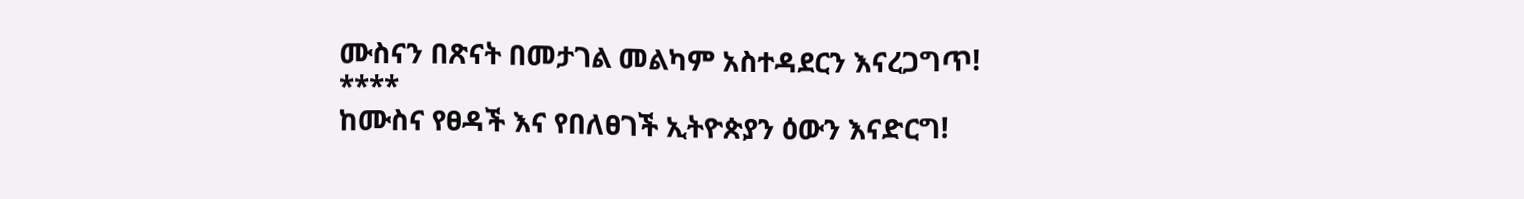ሙስናን በጽናት በመታገል መልካም አስተዳደርን እናረጋግጥ!
****
ከሙስና የፀዳች እና የበለፀገች ኢትዮጵያን ዕውን እናድርግ!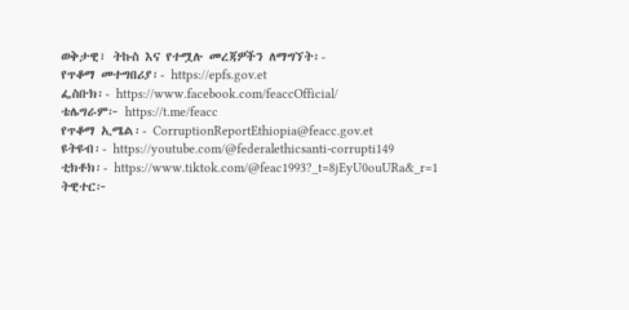ወቅታዊ፣ ትኩስ እና የተሟሉ መረጃዎችን ለማግኘት፡-
የጥቆማ መተግበሪያ፡- https://epfs.gov.et
ፌስቡክ፡- https://www.facebook.com/feaccOfficial/
ቴሌግራም፦ https://t.me/feacc
የጥቆማ ኢሜል፡- CorruptionReportEthiopia@feacc.gov.et
ዩትዩብ፡- https://youtube.com/@federalethicsanti-corrupti149
ቲክቶክ፡- https://www.tiktok.com/@feac1993?_t=8jEyU0ouURa&_r=1
ትዊተር፦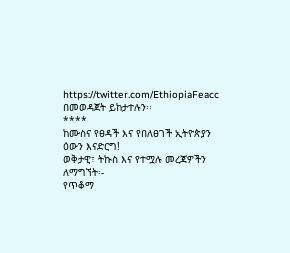https://twitter.com/EthiopiaFeacc በመወዳጀት ይከታተሉን፡፡
****
ከሙስና የፀዳች እና የበለፀገች ኢትዮጵያን ዕውን እናድርግ!
ወቅታዊ፣ ትኩስ እና የተሟሉ መረጃዎችን ለማግኘት፡-
የጥቆማ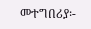መተግበሪያ፡-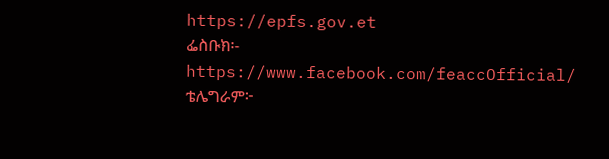https://epfs.gov.et
ፌስቡክ፡- https://www.facebook.com/feaccOfficial/
ቴሌግራም፦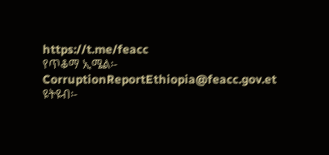https://t.me/feacc
የጥቆማ ኢሜል፡- CorruptionReportEthiopia@feacc.gov.et
ዩትዩብ፡-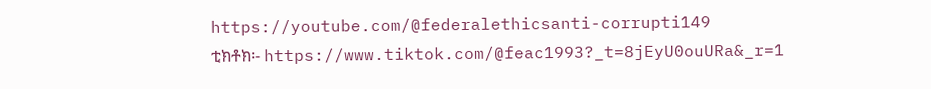https://youtube.com/@federalethicsanti-corrupti149
ቲክቶክ፡- https://www.tiktok.com/@feac1993?_t=8jEyU0ouURa&_r=1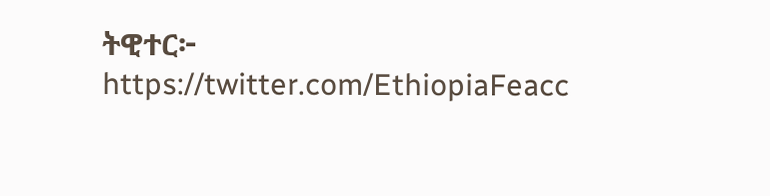ትዊተር፦ https://twitter.com/EthiopiaFeacc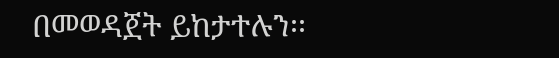በመወዳጀት ይከታተሉን፡፡